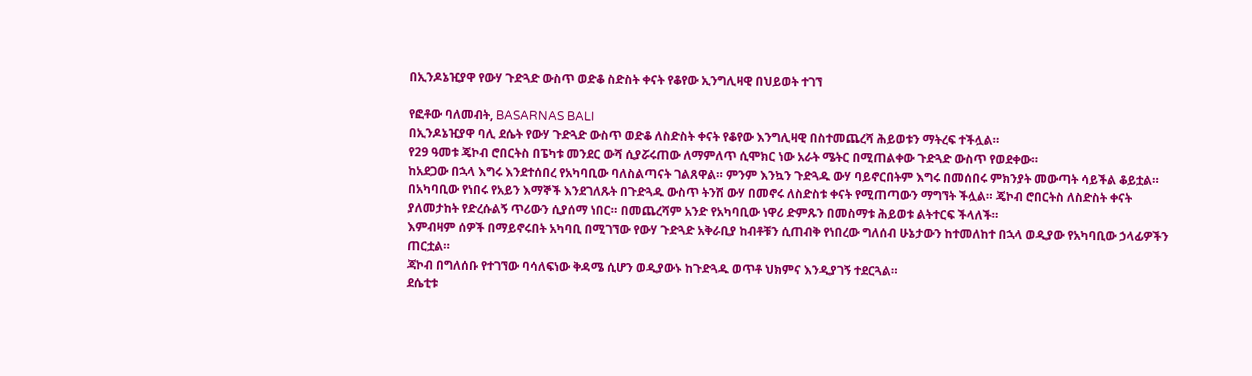በኢንዶኔዢያዋ የውሃ ጉድጓድ ውስጥ ወድቆ ስድስት ቀናት የቆየው ኢንግሊዛዊ በህይወት ተገኘ

የፎቶው ባለመብት, BASARNAS BALI
በኢንዶኔዢያዋ ባሊ ደሴት የውሃ ጉድጓድ ውስጥ ወድቆ ለስድስት ቀናት የቆየው እንግሊዛዊ በስተመጨረሻ ሕይወቱን ማትረፍ ተችሏል።
የ29 ዓመቱ ጄኮብ ሮበርትስ በፔካቱ መንደር ውሻ ሲያሯሩጠው ለማምለጥ ሲሞክር ነው አራት ሜትር በሚጠልቀው ጉድጓድ ውስጥ የወደቀው።
ከአደጋው በኋላ እግሩ እንደተሰበረ የአካባቢው ባለስልጣናት ገልጸዋል። ምንም እንኳን ጉድጓዱ ውሃ ባይኖርበትም እግሩ በመሰበሩ ምክንያት መውጣት ሳይችል ቆይቷል።
በአካባቢው የነበሩ የአይን እማኞች እንደገለጹት በጉድጓዱ ውስጥ ትንሽ ውሃ በመኖሩ ለስድስቱ ቀናት የሚጠጣውን ማግኘት ችሏል። ጄኮብ ሮበርትስ ለስድስት ቀናት ያለመታከት የድረሱልኝ ጥሪውን ሲያሰማ ነበር። በመጨረሻም አንድ የአካባቢው ነዋሪ ድምጹን በመስማቱ ሕይወቱ ልትተርፍ ችላለች።
እምብዛም ሰዎች በማይኖሩበት አካባቢ በሚገኘው የውሃ ጉድጓድ አቅራቢያ ከብቶቹን ሲጠብቅ የነበረው ግለሰብ ሁኔታውን ከተመለከተ በኋላ ወዲያው የአካባቢው ኃላፊዎችን ጠርቷል።
ጃኮብ በግለሰቡ የተገኘው ባሳለፍነው ቅዳሜ ሲሆን ወዲያውኑ ከጉድጓዱ ወጥቶ ህክምና እንዲያገኝ ተደርጓል።
ደሴቲቱ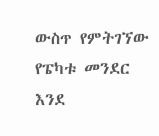ውስጥ የምትገኘው የፔካቱ መንደር እንደ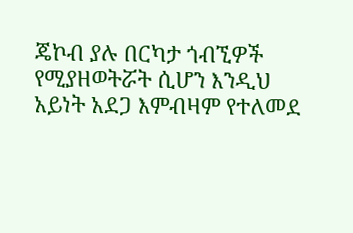ጄኮብ ያሉ በርካታ ጎብኚዎች የሚያዘወትሯት ሲሆን እንዲህ አይነት አደጋ እምብዛም የተለመደ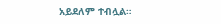አይደለም ተብሏል።